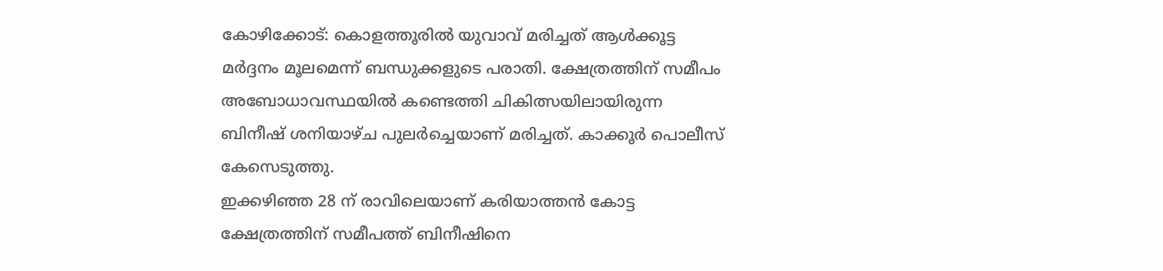കോഴിക്കോട്: കൊളത്തൂരിൽ യുവാവ് മരിച്ചത് ആൾക്കൂട്ട മർദ്ദനം മൂലമെന്ന് ബന്ധുക്കളുടെ പരാതി. ക്ഷേത്രത്തിന് സമീപം അബോധാവസ്ഥയിൽ കണ്ടെത്തി ചികിത്സയിലായിരുന്ന ബിനീഷ് ശനിയാഴ്ച പുലർച്ചെയാണ് മരിച്ചത്. കാക്കൂർ പൊലീസ് കേസെടുത്തു.
ഇക്കഴിഞ്ഞ 28 ന് രാവിലെയാണ് കരിയാത്തൻ കോട്ട ക്ഷേത്രത്തിന് സമീപത്ത് ബിനീഷിനെ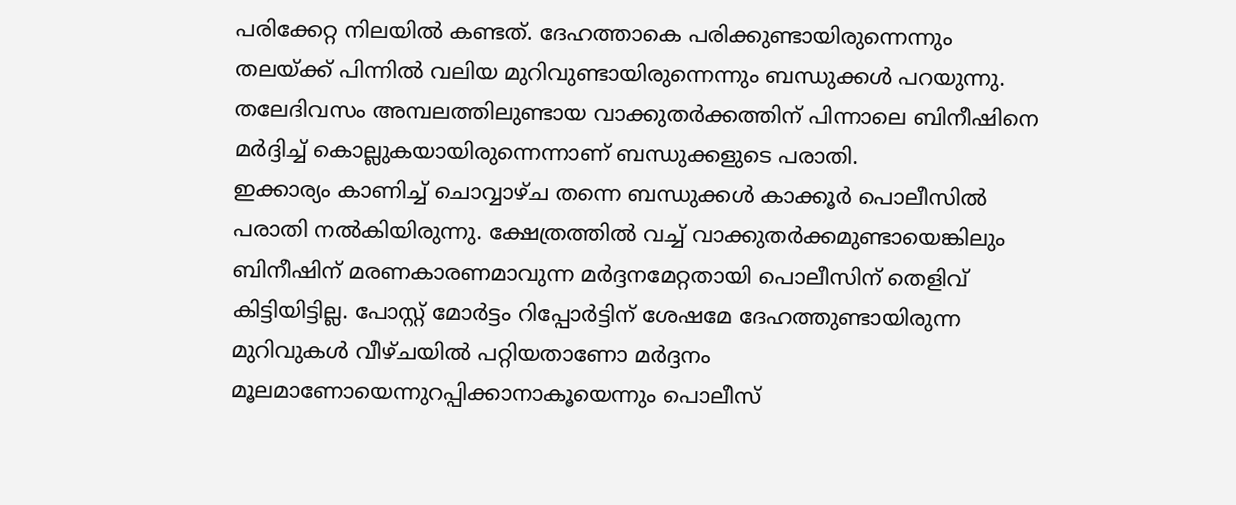പരിക്കേറ്റ നിലയിൽ കണ്ടത്. ദേഹത്താകെ പരിക്കുണ്ടായിരുന്നെന്നും തലയ്ക്ക് പിന്നിൽ വലിയ മുറിവുണ്ടായിരുന്നെന്നും ബന്ധുക്കൾ പറയുന്നു. തലേദിവസം അമ്പലത്തിലുണ്ടായ വാക്കുതർക്കത്തിന് പിന്നാലെ ബിനീഷിനെ മർദ്ദിച്ച് കൊല്ലുകയായിരുന്നെന്നാണ് ബന്ധുക്കളുടെ പരാതി.
ഇക്കാര്യം കാണിച്ച് ചൊവ്വാഴ്ച തന്നെ ബന്ധുക്കൾ കാക്കൂർ പൊലീസിൽ പരാതി നൽകിയിരുന്നു. ക്ഷേത്രത്തിൽ വച്ച് വാക്കുതർക്കമുണ്ടായെങ്കിലും ബിനീഷിന് മരണകാരണമാവുന്ന മർദ്ദനമേറ്റതായി പൊലീസിന് തെളിവ് കിട്ടിയിട്ടില്ല. പോസ്റ്റ് മോർട്ടം റിപ്പോർട്ടിന് ശേഷമേ ദേഹത്തുണ്ടായിരുന്ന മുറിവുകൾ വീഴ്ചയിൽ പറ്റിയതാണോ മർദ്ദനം മൂലമാണോയെന്നുറപ്പിക്കാനാകൂയെന്നും പൊലീസ്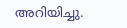അറിയിച്ചു.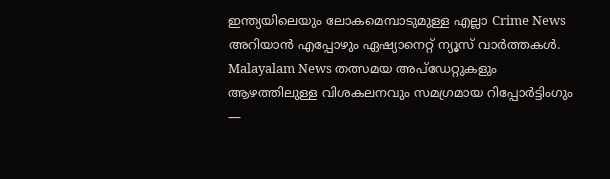ഇന്ത്യയിലെയും ലോകമെമ്പാടുമുള്ള എല്ലാ Crime News അറിയാൻ എപ്പോഴും ഏഷ്യാനെറ്റ് ന്യൂസ് വാർത്തകൾ. Malayalam News തത്സമയ അപ്ഡേറ്റുകളും ആഴത്തിലുള്ള വിശകലനവും സമഗ്രമായ റിപ്പോർട്ടിംഗും —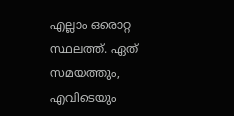എല്ലാം ഒരൊറ്റ സ്ഥലത്ത്. ഏത് സമയത്തും, എവിടെയും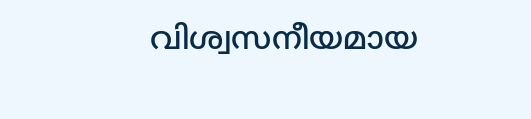വിശ്വസനീയമായ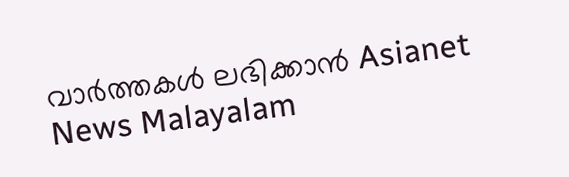വാർത്തകൾ ലഭിക്കാൻ Asianet News Malayalam